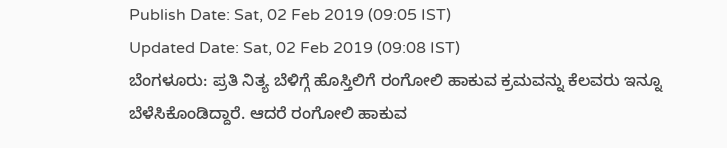Publish Date: Sat, 02 Feb 2019 (09:05 IST)
Updated Date: Sat, 02 Feb 2019 (09:08 IST)
ಬೆಂಗಳೂರು: ಪ್ರತಿ ನಿತ್ಯ ಬೆಳಿಗ್ಗೆ ಹೊಸ್ತಿಲಿಗೆ ರಂಗೋಲಿ ಹಾಕುವ ಕ್ರಮವನ್ನು ಕೆಲವರು ಇನ್ನೂ ಬೆಳೆಸಿಕೊಂಡಿದ್ದಾರೆ. ಆದರೆ ರಂಗೋಲಿ ಹಾಕುವ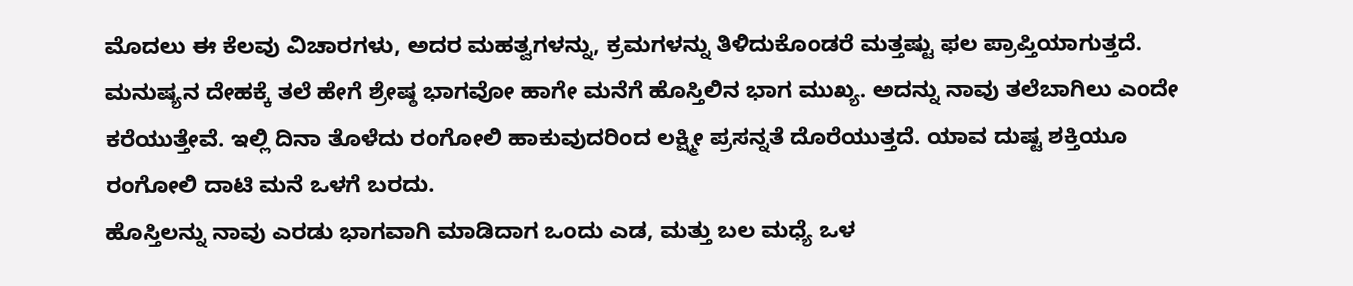ಮೊದಲು ಈ ಕೆಲವು ವಿಚಾರಗಳು, ಅದರ ಮಹತ್ವಗಳನ್ನು, ಕ್ರಮಗಳನ್ನು ತಿಳಿದುಕೊಂಡರೆ ಮತ್ತಷ್ಟು ಫಲ ಪ್ರಾಪ್ತಿಯಾಗುತ್ತದೆ.
ಮನುಷ್ಯನ ದೇಹಕ್ಕೆ ತಲೆ ಹೇಗೆ ಶ್ರೇಷ್ಠ ಭಾಗವೋ ಹಾಗೇ ಮನೆಗೆ ಹೊಸ್ತಿಲಿನ ಭಾಗ ಮುಖ್ಯ. ಅದನ್ನು ನಾವು ತಲೆಬಾಗಿಲು ಎಂದೇ ಕರೆಯುತ್ತೇವೆ. ಇಲ್ಲಿ ದಿನಾ ತೊಳೆದು ರಂಗೋಲಿ ಹಾಕುವುದರಿಂದ ಲಕ್ಷ್ಮೀ ಪ್ರಸನ್ನತೆ ದೊರೆಯುತ್ತದೆ. ಯಾವ ದುಷ್ಟ ಶಕ್ತಿಯೂ ರಂಗೋಲಿ ದಾಟಿ ಮನೆ ಒಳಗೆ ಬರದು.
ಹೊಸ್ತಿಲನ್ನು ನಾವು ಎರಡು ಭಾಗವಾಗಿ ಮಾಡಿದಾಗ ಒಂದು ಎಡ, ಮತ್ತು ಬಲ ಮಧ್ಯೆ ಒಳ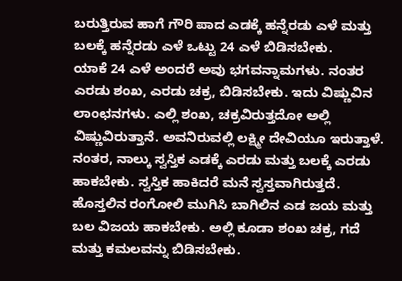ಬರುತ್ತಿರುವ ಹಾಗೆ ಗೌರಿ ಪಾದ ಎಡಕ್ಕೆ ಹನ್ನೆರಡು ಎಳೆ ಮತ್ತು ಬಲಕ್ಕೆ ಹನ್ನೆರಡು ಎಳೆ ಒಟ್ಟು 24 ಎಳೆ ಬಿಡಿಸಬೇಕು.
ಯಾಕೆ 24 ಎಳೆ ಅಂದರೆ ಅವು ಭಗವನ್ನಾಮಗಳು. ನಂತರ ಎರಡು ಶಂಖ, ಎರಡು ಚಕ್ರ, ಬಿಡಿಸಬೇಕು. ಇದು ವಿಷ್ಣುವಿನ ಲಾಂಛನಗಳು. ಎಲ್ಲಿ ಶಂಖ, ಚಕ್ರವಿರುತ್ತದೋ ಅಲ್ಲಿ ವಿಷ್ಣುವಿರುತ್ತಾನೆ. ಅವನಿರುವಲ್ಲಿ ಲಕ್ಷ್ಮೀ ದೇವಿಯೂ ಇರುತ್ತಾಳೆ.
ನಂತರ, ನಾಲ್ಕು ಸ್ವಸ್ತಿಕ ಎಡಕ್ಕೆ ಎರಡು ಮತ್ತು ಬಲಕ್ಕೆ ಎರಡು ಹಾಕಬೇಕು. ಸ್ವಸ್ತಿಕ ಹಾಕಿದರೆ ಮನೆ ಸ್ವಸ್ತವಾಗಿರುತ್ತದೆ. ಹೊಸ್ತಲಿನ ರಂಗೋಲಿ ಮುಗಿಸಿ ಬಾಗಿಲಿನ ಎಡ ಜಯ ಮತ್ತು ಬಲ ವಿಜಯ ಹಾಕಬೇಕು. ಅಲ್ಲಿ ಕೂಡಾ ಶಂಖ ಚಕ್ರ, ಗದೆ ಮತ್ತು ಕಮಲವನ್ನು ಬಿಡಿಸಬೇಕು.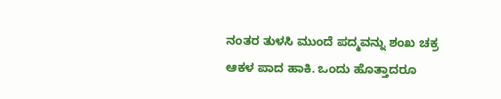ನಂತರ ತುಳಸಿ ಮುಂದೆ ಪದ್ಮವನ್ನು ಶಂಖ ಚಕ್ರ ಆಕಳ ಪಾದ ಹಾಕಿ. ಒಂದು ಹೊತ್ತಾದರೂ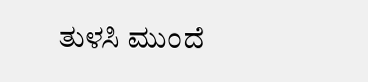ತುಳಸಿ ಮುಂದೆ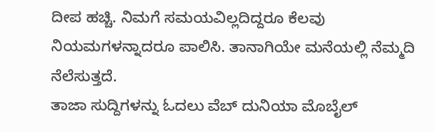ದೀಪ ಹಚ್ಚಿ. ನಿಮಗೆ ಸಮಯವಿಲ್ಲದಿದ್ದರೂ ಕೆಲವು ನಿಯಮಗಳನ್ನಾದರೂ ಪಾಲಿಸಿ. ತಾನಾಗಿಯೇ ಮನೆಯಲ್ಲಿ ನೆಮ್ಮದಿ ನೆಲೆಸುತ್ತದೆ.
ತಾಜಾ ಸುದ್ದಿಗಳನ್ನು ಓದಲು ವೆಬ್ ದುನಿಯಾ ಮೊಬೈಲ್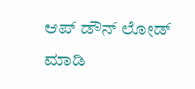ಆಪ್ ಡೌನ್ ಲೋಡ್ ಮಾಡಿ